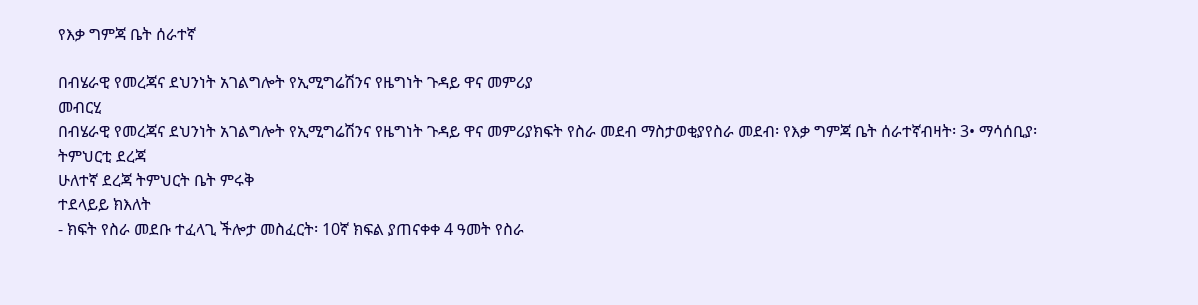የእቃ ግምጃ ቤት ሰራተኛ

በብሄራዊ የመረጃና ደህንነት አገልግሎት የኢሚግሬሽንና የዜግነት ጉዳይ ዋና መምሪያ
መብርሂ
በብሄራዊ የመረጃና ደህንነት አገልግሎት የኢሚግሬሽንና የዜግነት ጉዳይ ዋና መምሪያክፍት የስራ መደብ ማስታወቂያየስራ መደብ፡ የእቃ ግምጃ ቤት ሰራተኛብዛት፡ 3• ማሳሰቢያ፡
ትምህርቲ ደረጃ
ሁለተኛ ደረጃ ትምህርት ቤት ምሩቅ
ተደላይይ ክእለት
- ክፍት የስራ መደቡ ተፈላጊ ችሎታ መስፈርት፡ 10ኛ ክፍል ያጠናቀቀ 4 ዓመት የስራ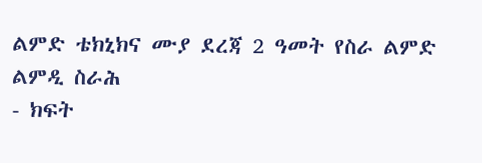ልምድ ቴክኒክና ሙያ ደረጃ 2 ዓመት የስራ ልምድ
ልምዲ ስራሕ
- ክፍት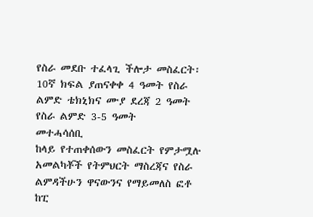የስራ መደቡ ተፈላጊ ችሎታ መስፈርት፡ 10ኛ ክፍል ያጠናቀቀ 4 ዓመት የስራ ልምድ ቴክኒክና ሙያ ደረጃ 2 ዓመት የስራ ልምድ 3-5 ዓመት
መተሓሳሰቢ
ከላይ የተጠቀሰውን መስፈርት የምታሟሉ አመልካቾች የትምህርት ማስረጃና የስራ ልምዳችሁን ዋናውንና የማይመለስ ፎቶ ከፒ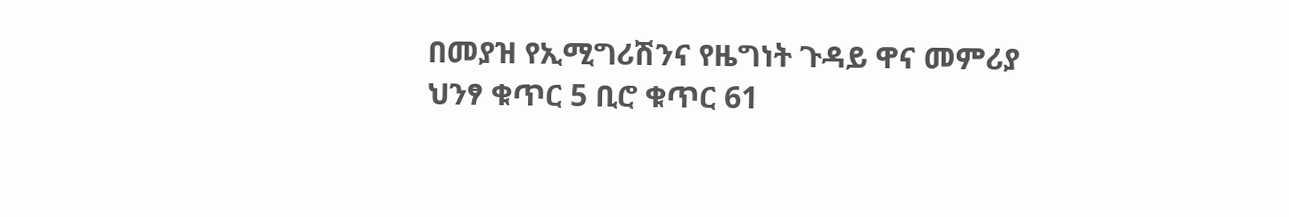በመያዝ የኢሚግሪሽንና የዜግነት ጉዳይ ዋና መምሪያ ህንፃ ቁጥር 5 ቢሮ ቁጥር 61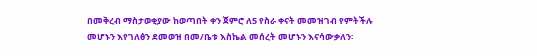በመቅረብ ማስታወቂያው ከወጣበት ቀን ጀምሮ ለ5 የስራ ቀናት መመዝገብ የምትችሉ መሆኑን እየገለፅን ደመወዝ በመ/ቤቱ እስኬል መሰረት መሆኑን እናሳውቃለን፡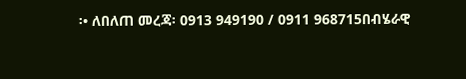፡• ለበለጠ መረጃ፡ 0913 949190 / 0911 968715በብሄራዊ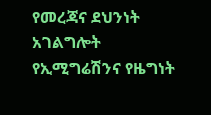የመረጃና ደህንነት አገልግሎት የኢሚግሬሽንና የዜግነት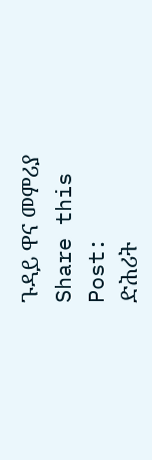ጉዳይ ዋና መምሪያ
Share this Post:
ድሕሪት